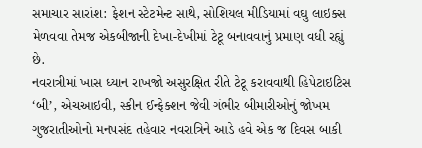સમાચાર સારાંશ: ફેશન સ્ટેટમેન્ટ સાથે, સોશિયલ મીડિયામાં વઘુ લાઇક્સ મેળવવા તેમજ એકબીજાની દેખા-દેખીમાં ટેટૂ બનાવવાનું પ્રમાણ વધી રહ્યું છે.
નવરાત્રીમાં ખાસ ધ્યાન રાખજો અસુરક્ષિત રીતે ટેટૂ કરાવવાથી હિપેટાઇટિસ ‘બી’, એચઆઇવી, સ્કીન ઈન્ફેક્શન જેવી ગંભીર બીમારીઓનું જોખમ
ગુજરાતીઓનો મનપસંદ તહેવાર નવરાત્રિને આડે હવે એક જ દિવસ બાકી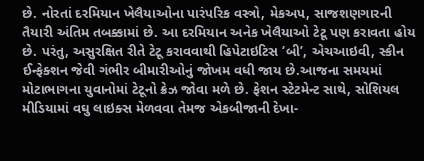છે. નોરતાં દરમિયાન ખેલૈયાઓના પારંપરિક વસ્ત્રો, મેકઅપ, સાજશણગારની તૈયારી અંતિમ તબક્કામાં છે. આ દરમિયાન અનેક ખેલૈયાઓ ટેટૂ પણ કરાવતા હોય છે. પરંતુ, અસુરક્ષિત રીતે ટેટૂ કરાવવાથી હિપેટાઇટિસ ‘બી’, એચઆઇવી, સ્કીન ઈન્ફેક્શન જેવી ગંભીર બીમારીઓનું જોખમ વધી જાય છે.આજના સમયમાં મોટાભાગના યુવાનોમાં ટેટૂનો ક્રેઝ જોવા મળે છે. ફેશન સ્ટેટમેન્ટ સાથે, સોશિયલ મીડિયામાં વઘુ લાઇક્સ મેળવવા તેમજ એકબીજાની દેખા-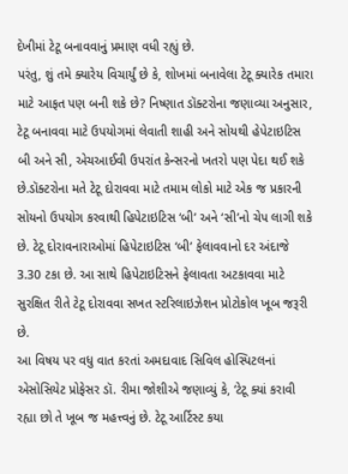દેખીમાં ટેટૂ બનાવવાનું પ્રમાણ વધી રહ્યું છે.
પરંતુ, શું તમે ક્યારેય વિચાર્યું છે કે, શોખમાં બનાવેલા ટેટૂ ક્યારેક તમારા માટે આફત પણ બની શકે છે? નિષ્ણાત ડૉક્ટરોના જણાવ્યા અનુસાર, ટેટૂ બનાવવા માટે ઉપયોગમાં લેવાતી શાહી અને સોયથી હેપેટાઇટિસ બી અને સી, એચઆઈવી ઉપરાંત કેન્સરનો ખતરો પણ પેદા થઈ શકે છે.ડૉક્ટરોના મતે ટેટૂ દોરાવવા માટે તમામ લોકો માટે એક જ પ્રકારની સોયનો ઉપયોગ કરવાથી હિપેટાઇટિસ ‘બી’ અને ‘સી’નો ચેપ લાગી શકે છે. ટેટૂ દોરાવનારાઓમાં હિપેટાઇટિસ ‘બી’ ફેલાવવાનો દર અંદાજે 3.30 ટકા છે. આ સાથે હિપેટાઇટિસને ફેલાવતા અટકાવવા માટે સુરક્ષિત રીતે ટેટૂ દોરાવવા સખત સ્ટરિલાઇઝેશન પ્રોટોકોલ ખૂબ જરૂરી છે.
આ વિષય પર વધુ વાત કરતાં અમદાવાદ સિવિલ હોસ્પિટલનાં એસોસિયેટ પ્રોફેસર ડૉ. રીમા જોશીએ જણાવ્યું કે, ‘ટેટૂ ક્યાં કરાવી રહ્યા છો તે ખૂબ જ મહત્ત્વનું છે. ટેટૂ આર્ટિસ્ટ કયા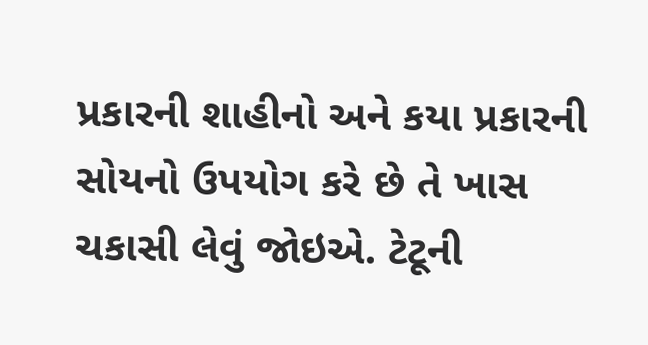પ્રકારની શાહીનો અને કયા પ્રકારની સોયનો ઉપયોગ કરે છે તે ખાસ ચકાસી લેવું જોઇએ. ટેટૂની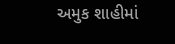અમુક શાહીમાં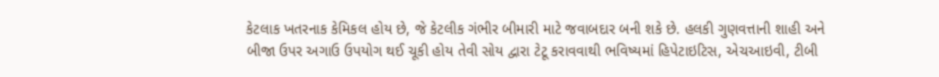કેટલાક ખતરનાક કેમિકલ હોય છે, જે કેટલીક ગંભીર બીમારી માટે જવાબદાર બની શકે છે. હલકી ગુણવત્તાની શાહી અને બીજા ઉપર અગાઉ ઉપયોગ થઈ ચૂકી હોય તેવી સોય દ્વારા ટેટૂ કરાવવાથી ભવિષ્યમાં હિપેટાઇટિસ, એચઆઇવી, ટીબી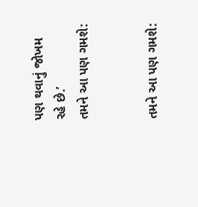પણ થવાનું જોખમ રહે છે.’
તમને આ પણ ગમશે:


તમને આ પણ ગમશે: